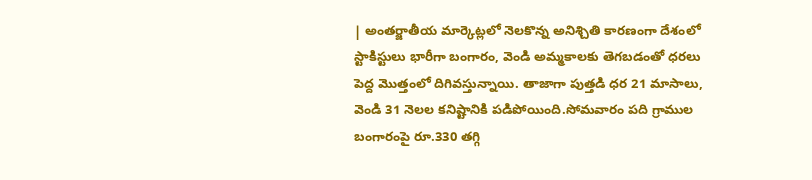| అంతర్జాతీయ మార్కెట్లలో నెలకొన్న అనిశ్చితి కారణంగా దేశంలో స్టాకిస్టులు భారీగా బంగారం, వెండి అమ్మకాలకు తెగబడంతో ధరలు పెద్ద మొత్తంలో దిగివస్తున్నాయి. తాజాగా పుత్తడి ధర 21 మాసాలు, వెండి 31 నెలల కనిష్టానికి పడిపోయింది.సోమవారం పది గ్రాముల బంగారంపై రూ.330 తగ్గి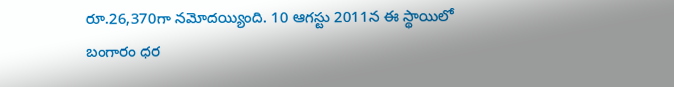రూ.26,370గా నమోదయ్యింది. 10 ఆగస్టు 2011న ఈ స్థాయిలో బంగారం ధర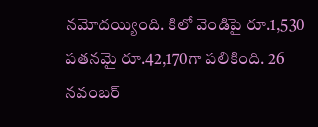నమోదయ్యింది. కిలో వెండిపై రూ.1,530 పతనమై రూ.42,170గా పలికింది. 26 నవంబర్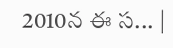2010న ఈ స... |